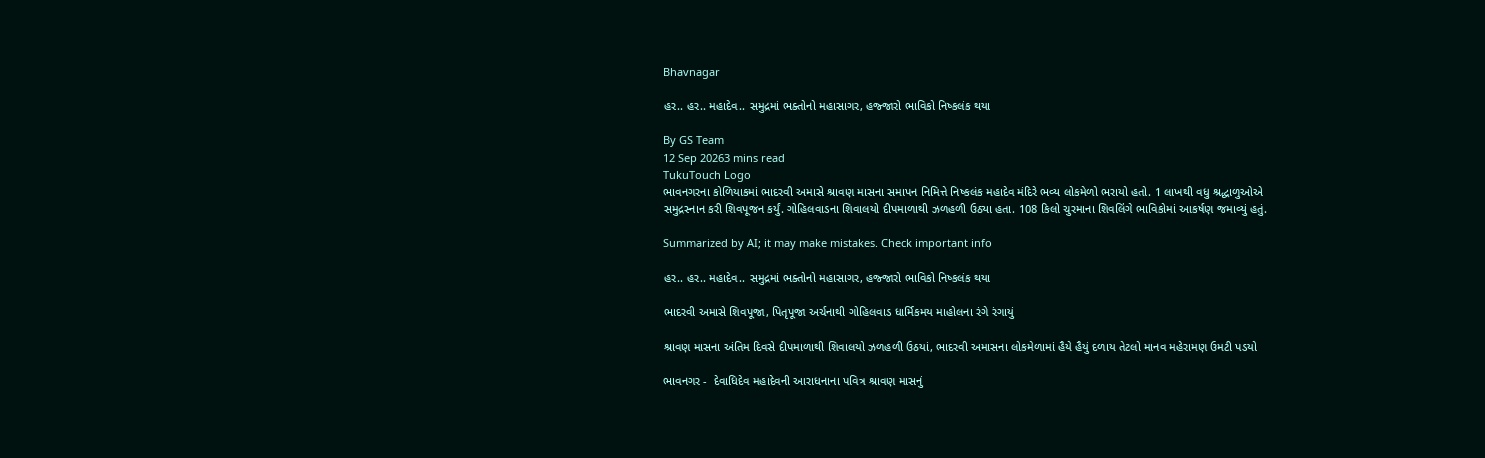Bhavnagar

હર.. હર.. મહાદેવ.. સમુદ્રમાં ભક્તોનો મહાસાગર, હજ્જારો ભાવિકો નિષ્કલંક થયા

By GS Team
12 Sep 20263 mins read
TukuTouch Logo
ભાવનગરના કોળિયાકમાં ભાદરવી અમાસે શ્રાવણ માસના સમાપન નિમિત્તે નિષ્કલંક મહાદેવ મંદિરે ભવ્ય લોકમેળો ભરાયો હતો. 1 લાખથી વધુ શ્રદ્ધાળુઓએ સમુદ્રસ્નાન કરી શિવપૂજન કર્યું. ગોહિલવાડના શિવાલયો દીપમાળાથી ઝળહળી ઉઠ્યા હતા. 108 કિલો ચુરમાના શિવલિંગે ભાવિકોમાં આકર્ષણ જમાવ્યું હતું.

Summarized by AI; it may make mistakes. Check important info

હર.. હર.. મહાદેવ.. સમુદ્રમાં ભક્તોનો મહાસાગર, હજ્જારો ભાવિકો નિષ્કલંક થયા

ભાદરવી અમાસે શિવપૂજા, પિતૃપૂજા અર્ચનાથી ગોહિલવાડ ધાર્મિકમય માહોલના રંગે રંગાયું

શ્રાવણ માસના અંતિમ દિવસે દીપમાળાથી શિવાલયો ઝળહળી ઉઠયાં, ભાદરવી અમાસના લોકમેળામાં હૈયે હૈયું દળાય તેટલો માનવ મહેરામણ ઉમટી પડયો

ભાવનગર -  દેવાધિદેવ મહાદેવની આરાધનાના પવિત્ર શ્રાવણ માસનું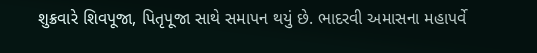શુક્રવારે શિવપૂજા, પિતૃપૂજા સાથે સમાપન થયું છે. ભાદરવી અમાસના મહાપર્વે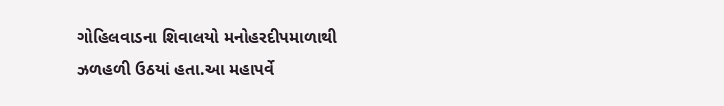ગોહિલવાડના શિવાલયો મનોહરદીપમાળાથી ઝળહળી ઉઠયાં હતા.આ મહાપર્વે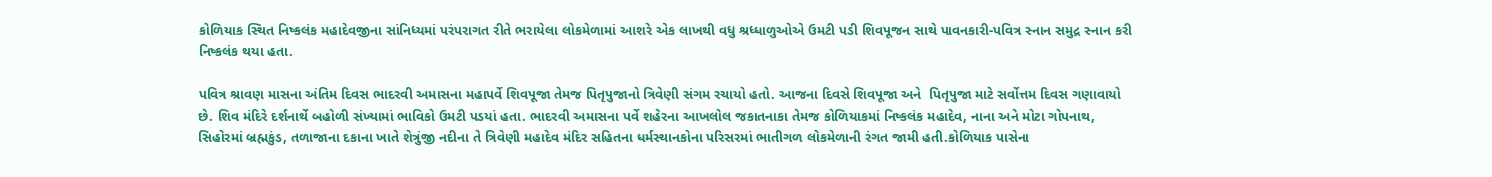કોળિયાક સ્થિત નિષ્કલંક મહાદેવજીના સાંનિધ્યમાં પરંપરાગત રીતે ભરાયેલા લોકમેળામાં આશરે એક લાખથી વધુ શ્રધ્ધાળુઓએ ઉમટી પડી શિવપૂજન સાથે પાવનકારી-પવિત્ર સ્નાન સમુદ્ર સ્નાન કરી નિષ્કલંક થયા હતા.

પવિત્ર શ્રાવણ માસના અંતિમ દિવસ ભાદરવી અમાસના મહાપર્વે શિવપૂજા તેમજ પિતૃપુજાનો ત્રિવેણી સંગમ રચાયો હતો. આજના દિવસે શિવપૂજા અને  પિતૃપુજા માટે સર્વોત્તમ દિવસ ગણાવાયો છે. શિવ મંદિરે દર્શનાર્થે બહોળી સંખ્યામાં ભાવિકો ઉમટી પડયાં હતા. ભાદરવી અમાસના પર્વે શહેરના આખલોલ જકાતનાકા તેમજ કોળિયાકમાં નિષ્કલંક મહાદેવ, નાના અને મોટા ગોપનાથ, સિહોરમાં બ્રહ્મકુંડ, તળાજાના દકાના ખાતે શેત્રુંજી નદીના તે ત્રિવેણી મહાદેવ મંદિર સહિતના ધર્મસ્થાનકોના પરિસરમાં ભાતીગળ લોકમેળાની રંગત જામી હતી.કોળિયાક પાસેના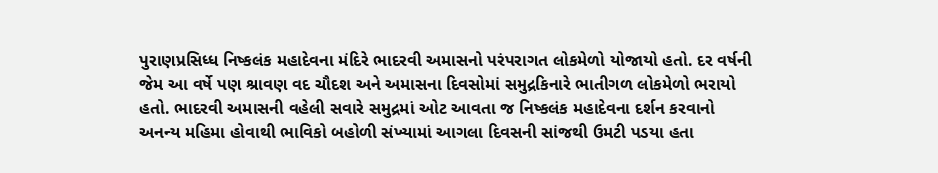પુરાણપ્રસિધ્ધ નિષ્કલંક મહાદેવના મંદિરે ભાદરવી અમાસનો પરંપરાગત લોકમેળો યોજાયો હતો. દર વર્ષની જેમ આ વર્ષે પણ શ્રાવણ વદ ચૌદશ અને અમાસના દિવસોમાં સમુદ્રકિનારે ભાતીગળ લોકમેળો ભરાયો હતો. ભાદરવી અમાસની વહેલી સવારે સમુદ્રમાં ઓટ આવતા જ નિષ્કલંક મહાદેવના દર્શન કરવાનો અનન્ય મહિમા હોવાથી ભાવિકો બહોળી સંખ્યામાં આગલા દિવસની સાંજથી ઉમટી પડયા હતા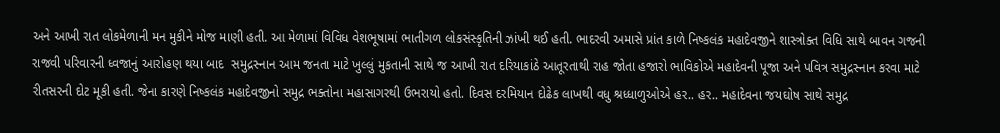અને આખી રાત લોકમેળાની મન મુકીને મોજ માણી હતી. આ મેળામાં વિવિધ વેશભૂષામાં ભાતીગળ લોકસંસ્કૃતિની ઝાંખી થઈ હતી. ભાદરવી અમાસે પ્રાંત કાળે નિષ્કલંક મહાદેવજીને શાસ્ત્રોક્ત વિધિ સાથે બાવન ગજની રાજવી પરિવારની ધ્વજાનું આરોહણ થયા બાદ  સમુદ્રસ્નાન આમ જનતા માટે ખુલ્લું મુકતાની સાથે જ આખી રાત દરિયાકાંઠે આતૂરતાથી રાહ જોતા હજારો ભાવિકોએ મહાદેવની પૂજા અને પવિત્ર સમુદ્રસ્નાન કરવા માટે રીતસરની દોટ મૂકી હતી. જેના કારણે નિષ્કલંક મહાદેવજીનો સમુદ્ર ભક્તોના મહાસાગરથી ઉભરાયો હતો. દિવસ દરમિયાન દોઢેક લાખથી વધુ શ્રધ્ધાળુઓએ હર.. હર.. મહાદેવના જયઘોષ સાથે સમુદ્ર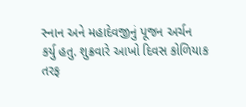સ્નાન અને મહાદેવજીનું પૂજન અર્ચન કર્યુ હતુ. શુક્રવારે આખો દિવસ કોળિયાક તરફ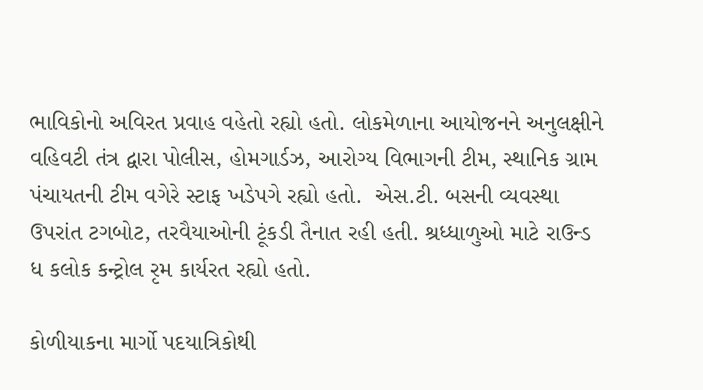ભાવિકોનો અવિરત પ્રવાહ વહેતો રહ્યો હતો. લોકમેળાના આયોજનને અનુલક્ષીને વહિવટી તંત્ર દ્વારા પોલીસ, હોમગાર્ડઝ, આરોગ્ય વિભાગની ટીમ, સ્થાનિક ગ્રામ પંચાયતની ટીમ વગેરે સ્ટાફ ખડેપગે રહ્યો હતો.  એસ.ટી. બસની વ્યવસ્થા ઉપરાંત ટગબોટ, તરવૈયાઓની ટૂંકડી તૈનાત રહી હતી. શ્રધ્ધાળુઓ માટે રાઉન્ડ ધ કલોક કન્ટ્રોલ રૃમ કાર્યરત રહ્યો હતો.

કોળીયાકના માર્ગો પદયાત્રિકોથી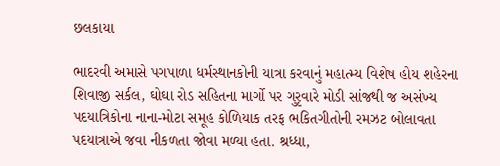છલકાયા

ભાદરવી અમાસે પગપાળા ધર્મસ્થાનકોની યાત્રા કરવાનું મહાત્મ્ય વિશેષ હોય શહેરના શિવાજી સર્કલ, ઘોઘા રોડ સહિતના માર્ગો પર ગુરૃવારે મોડી સાંજથી જ અસંખ્ય પદયાત્રિકોના નાના-મોટા સમૂહ કોળિયાક તરફ ભકિતગીતોની રમઝટ બોલાવતા પદયાત્રાએ જવા નીકળતા જોવા મળ્યા હતા. શ્રધ્ધા,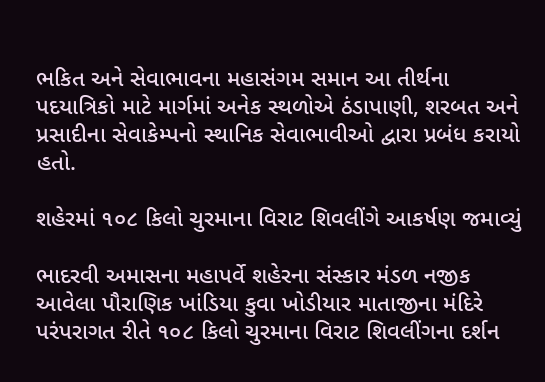ભકિત અને સેવાભાવના મહાસંગમ સમાન આ તીર્થના પદયાત્રિકો માટે માર્ગમાં અનેક સ્થળોએ ઠંડાપાણી, શરબત અને પ્રસાદીના સેવાકેમ્પનો સ્થાનિક સેવાભાવીઓ દ્વારા પ્રબંધ કરાયો હતો.

શહેરમાં ૧૦૮ કિલો ચુરમાના વિરાટ શિવલીંગે આકર્ષણ જમાવ્યું

ભાદરવી અમાસના મહાપર્વે શહેરના સંસ્કાર મંડળ નજીક આવેલા પૌરાણિક ખાંડિયા કુવા ખોડીયાર માતાજીના મંદિરે પરંપરાગત રીતે ૧૦૮ કિલો ચુરમાના વિરાટ શિવલીંગના દર્શન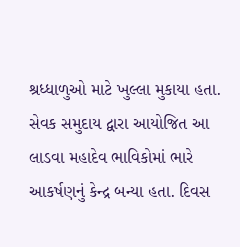શ્રધ્ધાળુઓ માટે ખુલ્લા મુકાયા હતા. સેવક સમુદાય દ્વારા આયોજિત આ લાડવા મહાદેવ ભાવિકોમાં ભારે આકર્ષણનું કેન્દ્ર બન્યા હતા. દિવસ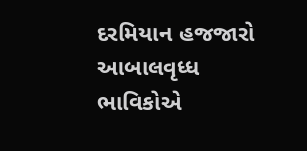દરમિયાન હજજારો આબાલવૃધ્ધ ભાવિકોએ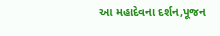આ મહાદેવના દર્શન,પૂજન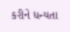કરીને ધન્યતા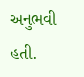અનુભવી હતી.